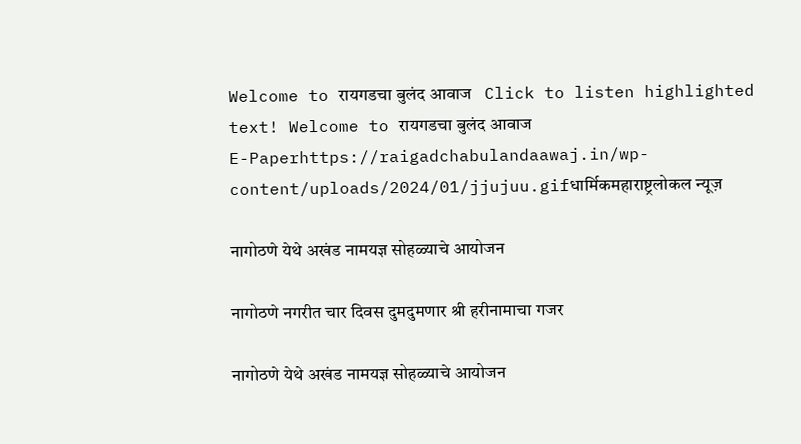Welcome to रायगडचा बुलंद आवाज   Click to listen highlighted text! Welcome to रायगडचा बुलंद आवाज
E-Paperhttps://raigadchabulandaawaj.in/wp-content/uploads/2024/01/jjujuu.gifधार्मिकमहाराष्ट्रलोकल न्यूज़

नागोठणे येथे अखंड नामयज्ञ सोहळ्याचे आयोजन

नागोठणे नगरीत चार दिवस दुमदुमणार श्री हरीनामाचा गजर

नागोठणे येथे अखंड नामयज्ञ सोहळ्याचे आयोजन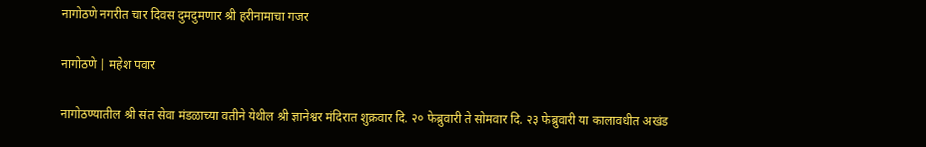नागोठणे नगरीत चार दिवस दुमदुमणार श्री हरीनामाचा गजर

नागोठणे | महेश पवार

नागोठण्यातील श्री संत सेवा मंडळाच्या वतीने येथील श्री ज्ञानेश्वर मंदिरात शुक्रवार दि. २० फेब्रुवारी ते सोमवार दि. २३ फेब्रुवारी या कालावधीत अखंड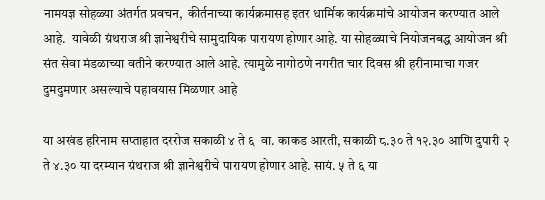नामयज्ञ सोहळ्या अंतर्गत प्रवचन,  कीर्तनाच्या कार्यक्रमासह इतर धार्मिक कार्यक्रमांचे आयोजन करण्यात आले आहे.  यावेळी ग्रंथराज श्री ज्ञानेश्वरीचे सामुदायिक पारायण होणार आहे. या सोहळ्याचे नियोजनबद्ध आयोजन श्री संत सेवा मंडळाच्या वतीने करण्यात आले आहे. त्यामुळे नागोठणे नगरीत चार दिवस श्री हरीनामाचा गजर दुमदुमणार असल्याचे पहावयास मिळणार आहे

या अखंड हरिनाम सप्ताहात दररोज सकाळी ४ ते ६  वा. काकड आरती, सकाळी ८.३० ते १२.३० आणि दुपारी २ ते ४.३० या दरम्यान ग्रंथराज श्री ज्ञानेश्वरीचे पारायण होणार आहे. सायं. ५ ते ६ या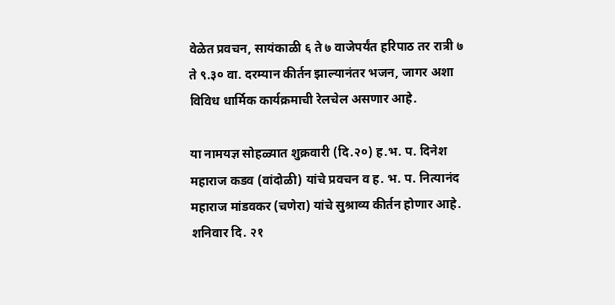वेळेत प्रवचन, सायंकाळी ६ ते ७ वाजेपर्यंत हरिपाठ तर रात्री ७ ते ९.३० वा. दरम्यान कीर्तन झाल्यानंतर भजन, जागर अशा विविध धार्मिक कार्यक्रमाची रेलचेल असणार आहे.

या नामयज्ञ सोहळ्यात शुक्रवारी (दि.२०) ह.भ. प. दिनेश महाराज कडव (वांदोळी) यांचे प्रवचन व ह. भ. प. नित्यानंद महाराज मांडवकर (चणेरा) यांचे सुश्राव्य कीर्तन होणार आहे. शनिवार दि. २१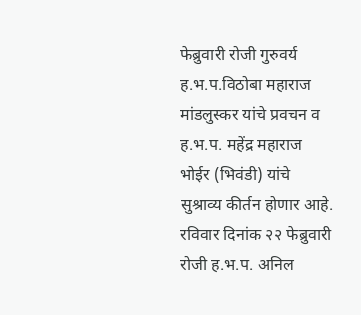फेब्रुवारी रोजी गुरुवर्य ह.भ.प.विठोबा महाराज मांडलुस्कर यांचे प्रवचन व ह.भ.प. महेंद्र महाराज भोईर (भिवंडी) यांचे सुश्राव्य कीर्तन होणार आहे. रविवार दिनांक २२ फेब्रुवारी रोजी ह.भ.प. अनिल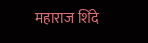महाराज शिंदे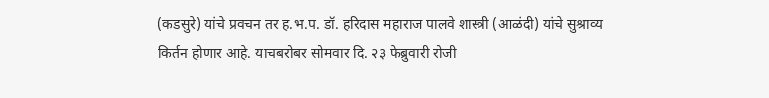(कडसुरे) यांचे प्रवचन तर ह.भ.प. डॉ. हरिदास महाराज पालवे शास्त्री (आळंदी) यांचे सुश्राव्य किर्तन होणार आहे. याचबरोबर सोमवार दि. २३ फेब्रुवारी रोजी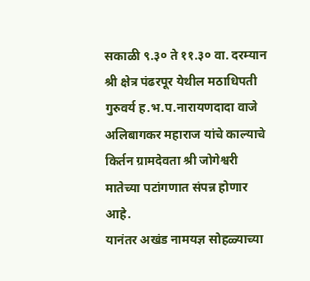सकाळी ९.३० ते ११.३० वा. दरम्यान श्री क्षेत्र पंढरपूर येथील मठाधिपती गुरुवर्य ह.भ.प.नारायणदादा वाजे अलिबागकर महाराज यांचे काल्याचे किर्तन ग्रामदेवता श्री जोगेश्वरी मातेच्या पटांगणात संपन्न होणार आहे.
यानंतर अखंड नामयज्ञ सोहळ्याच्या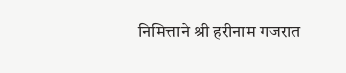निमित्ताने श्री हरीनाम गजरात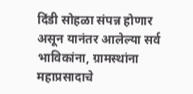दिंडी सोहळा संपन्न होणार असून यानंतर आलेल्या सर्व भाविकांना, ग्रामस्थांना महाप्रसादाचे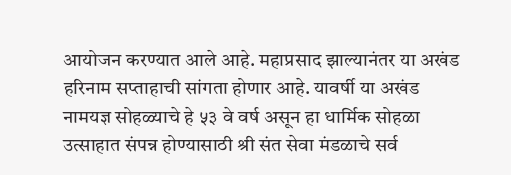आयोजन करण्यात आले आहे. महाप्रसाद झाल्यानंतर या अखंड हरिनाम सप्ताहाची सांगता होणार आहे. यावर्षी या अखंड नामयज्ञ सोहळ्याचे हे ५३ वे वर्ष असून हा धार्मिक सोहळा उत्साहात संपन्न होण्यासाठी श्री संत सेवा मंडळाचे सर्व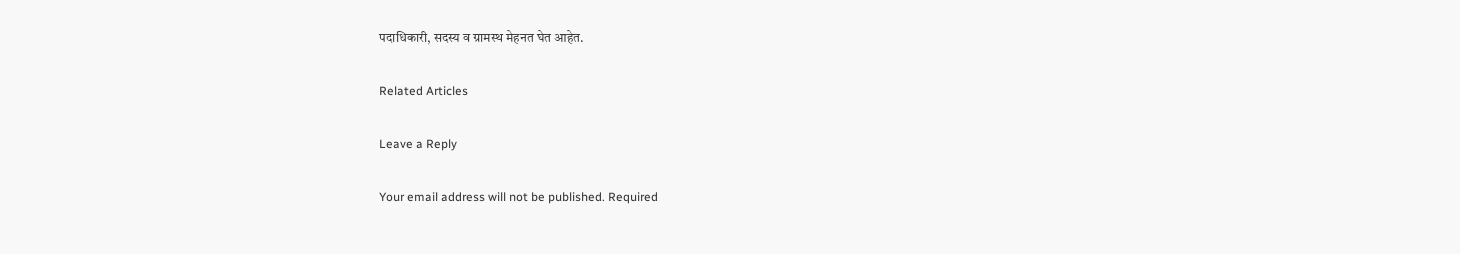पदाधिकारी, सदस्य व ग्रामस्थ मेहनत घेत आहेत.

Related Articles

Leave a Reply

Your email address will not be published. Required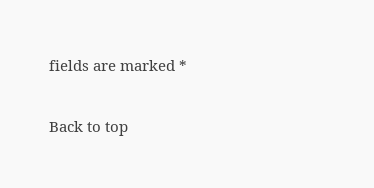fields are marked *

Back to top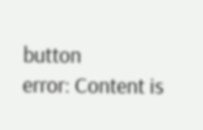button
error: Content is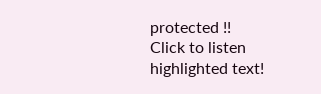protected !!
Click to listen highlighted text!